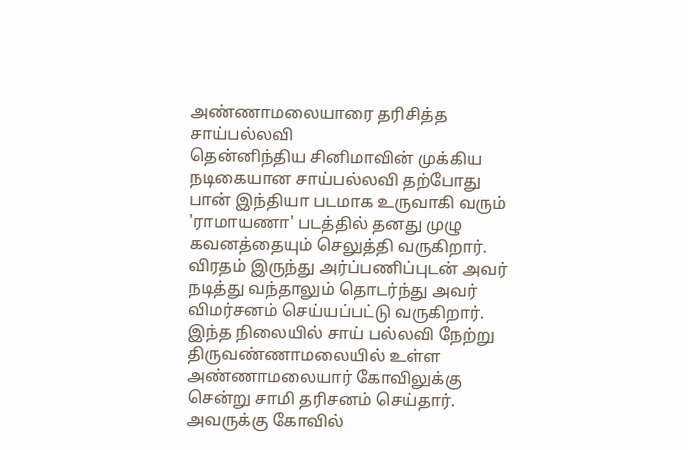அண்ணாமலையாரை தரிசித்த சாய்பல்லவி
தென்னிந்திய சினிமாவின் முக்கிய நடிகையான சாய்பல்லவி தற்போது பான் இந்தியா படமாக உருவாகி வரும் 'ராமாயணா' படத்தில் தனது முழு கவனத்தையும் செலுத்தி வருகிறார். விரதம் இருந்து அர்ப்பணிப்புடன் அவர் நடித்து வந்தாலும் தொடர்ந்து அவர் விமர்சனம் செய்யப்பட்டு வருகிறார்.
இந்த நிலையில் சாய் பல்லவி நேற்று திருவண்ணாமலையில் உள்ள அண்ணாமலையார் கோவிலுக்கு சென்று சாமி தரிசனம் செய்தார். அவருக்கு கோவில்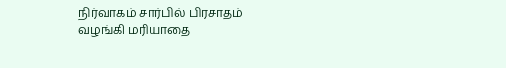நிர்வாகம் சார்பில் பிரசாதம் வழங்கி மரியாதை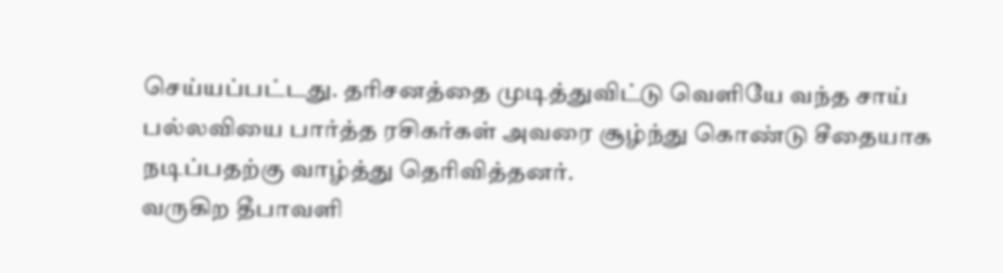செய்யப்பட்டது. தரிசனத்தை முடித்துவிட்டு வெளியே வந்த சாய் பல்லவியை பார்த்த ரசிகர்கள் அவரை சூழ்ந்து கொண்டு சீதையாக நடிப்பதற்கு வாழ்த்து தெரிவித்தனர்.
வருகிற தீபாவளி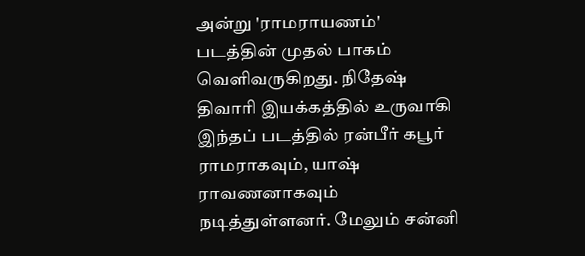அன்று 'ராமராயணம்' படத்தின் முதல் பாகம் வெளிவருகிறது. நிதேஷ் திவாரி இயக்கத்தில் உருவாகி இந்தப் படத்தில் ரன்பீர் கபூர் ராமராகவும், யாஷ் ராவணனாகவும் நடித்துள்ளனர். மேலும் சன்னி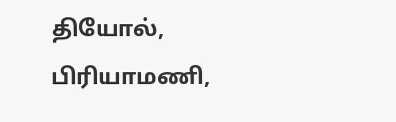தியோல், பிரியாமணி,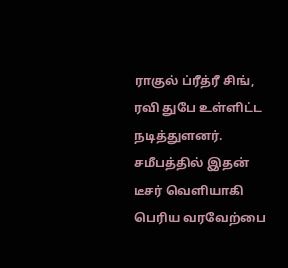ராகுல் ப்ரீத்ரீ சிங், ரவி துபே உள்ளிட்ட நடித்துளனர். சமீபத்தில் இதன் டீசர் வெளியாகி பெரிய வரவேற்பை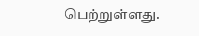பெற்றுள்ளது.